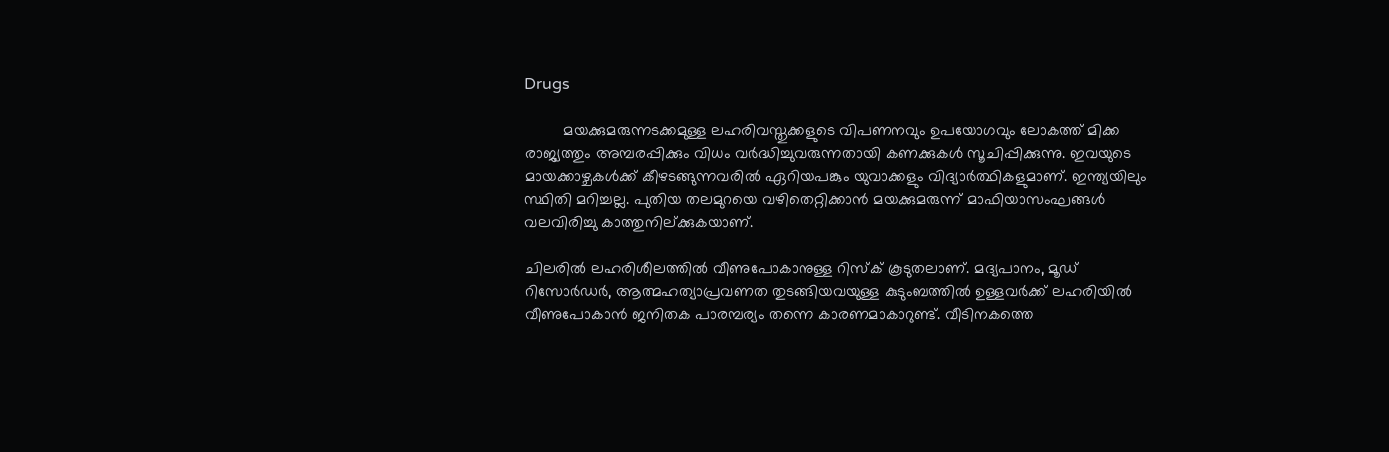Drugs

         മയക്കുമരുന്നടക്കമുള്ള ലഹരിവസ്തുക്കളുടെ വിപണനവും ഉപയോഗവും ലോകത്ത് മിക്ക രാജ്യത്തും അമ്പരപ്പിക്കും വിധം വര്‍ദ്ധിച്ചുവരുന്നതായി കണക്കുകള്‍ സൂചിപ്പിക്കുന്നു. ഇവയുടെ മായക്കാഴ്ചകള്‍ക്ക് കീഴടങ്ങുന്നവരില്‍ ഏറിയപങ്കും യുവാക്കളും വിദ്യാര്‍ത്ഥികളുമാണ്. ഇന്ത്യയിലും സ്ഥിതി മറിച്ചല്ല. പുതിയ തലമുറയെ വഴിതെറ്റിക്കാന്‍ മയക്കുമരുന്ന് മാഫിയാസംഘങ്ങള്‍ വലവിരിച്ചു കാത്തുനില്ക്കുകയാണ്.

ചിലരില്‍ ലഹരിശീലത്തില്‍ വീണുപോകാനുള്ള റിസ്ക് കൂടുതലാണ്. മദ്യപാനം, മൂ‍ഡ് റിസോര്‍ഡര്‍, ആത്മഹത്യാപ്രവണത തുടങ്ങിയവയുള്ള കുടുംബത്തില്‍ ഉള്ളവര്‍ക്ക് ലഹരിയില്‍ വീണുപോകാന്‍ ജനിതക പാരമ്പര്യം തന്നെ കാരണമാകാറുണ്ട്. വീടിനകത്തെ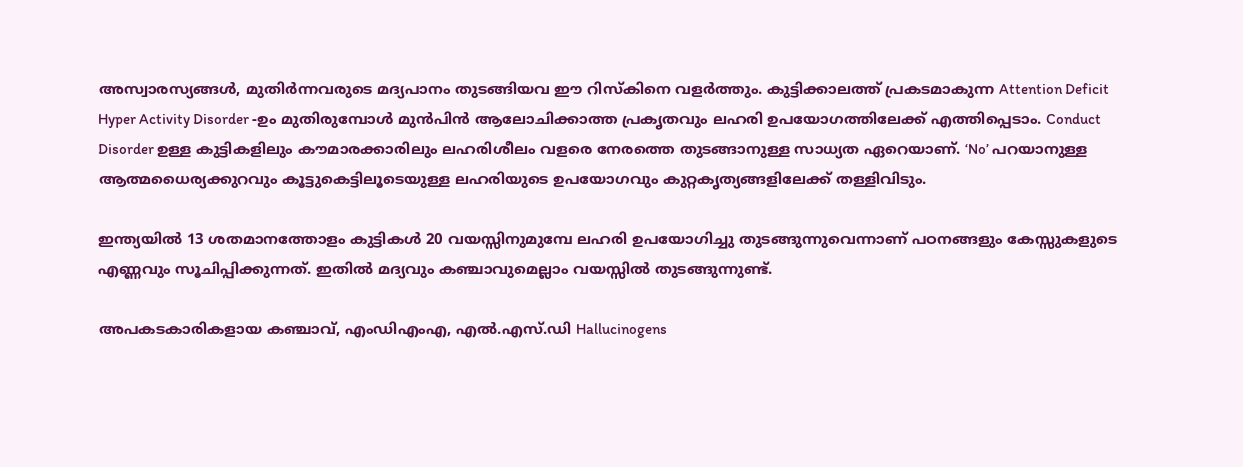അസ്വാരസ്യങ്ങള്‍, മുതിര്‍ന്നവരുടെ മദ്യപാനം തുടങ്ങിയവ ഈ റിസ്കിനെ വളര്‍ത്തും. കുട്ടിക്കാലത്ത് പ്രകടമാകുന്ന Attention Deficit Hyper Activity Disorder -ഉം മുതിരുമ്പോള്‍ മുന്‍പിന്‍ ആലോചിക്കാത്ത പ്രകൃതവും ലഹരി ഉപയോഗത്തിലേക്ക് എത്തിപ്പെടാം. Conduct Disorder ഉള്ള കുട്ടികളിലും കൗമാരക്കാരിലും ലഹരിശീലം വളരെ നേരത്തെ തുടങ്ങാനുള്ള സാധ്യത ഏറെയാണ്. ‘No’ പറയാനുള്ള ആത്മധൈര്യക്കുറവും കൂട്ടുകെട്ടിലൂടെയുള്ള ലഹരിയുടെ ഉപയോഗവും കുറ്റകൃത്യങ്ങളിലേക്ക് തള്ളിവിടും.

ഇന്ത്യയില്‍ 13 ശതമാനത്തോളം കുട്ടികള്‍ 20 വയസ്സിനുമുമ്പേ ലഹരി ഉപയോഗിച്ചു തുടങ്ങുന്നുവെന്നാണ് പഠനങ്ങളും കേസ്സുകളുടെ എണ്ണവും സൂചിപ്പിക്കുന്നത്. ഇതില്‍ മദ്യവും കഞ്ചാവുമെല്ലാം വയസ്സില്‍ തുടങ്ങുന്നുണ്ട്.

അപകടകാരികളായ കഞ്ചാവ്, എം‍ഡിഎംഎ, എല്‍.എസ്.ഡി Hallucinogens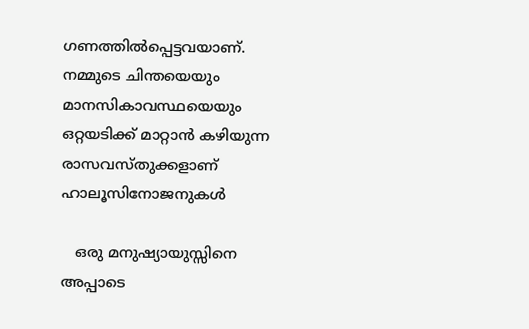ഗണത്തില്‍പ്പെട്ടവയാണ്. നമ്മുടെ ചിന്തയെയും മാനസികാവസ്ഥയെയും ഒറ്റയടിക്ക് മാറ്റാന്‍ കഴിയുന്ന രാസവസ്തുക്കളാണ് ഹാലൂസിനോജനുകള്‍

   ഒരു മനുഷ്യായുസ്സിനെ അപ്പാടെ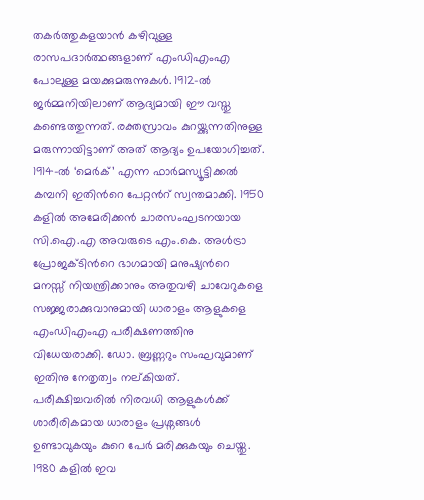തകര്‍ത്തുകളയാന്‍ കഴിവുള്ള രാസപദാര്‍ത്ഥങ്ങളാണ് എംഡിഎംഎ പോലുള്ള മയക്കുമരുന്നുകള്‍. 1912-ല്‍ ജര്‍മ്മനിയിലാണ് ആദ്യമായി ഈ വസ്തു കണ്ടെത്തുന്നത്. രക്തസ്രാവം കുറയ്ക്കുന്നതിനുള്ള മരുന്നായിട്ടാണ് അത് ആദ്യം ഉപയോഗിച്ചത്. 1914-ല്‍ ‘മെര്‍ക്’ എന്ന ഫാര്‍മസ്യൂട്ടിക്കല്‍ കമ്പനി ഇതിന്‍റെ പേറ്റന്‍റ് സ്വന്തമാക്കി. 1950 കളില്‍ അമേരിക്കന്‍ ചാരസംഘടനയായ സി.ഐ.എ അവരുടെ എം.കെ. അള്‍ട്രാ പ്രോജക്ടിന്‍റെ ഭാഗമായി മനുഷ്യന്‍റെ മനസ്സ് നിയന്ത്രിക്കാനും അതുവഴി ചാവേറുകളെ സജ്ജരാക്കുവാനുമായി ധാരാളം ആളുകളെ എംഡിഎംഎ പരീക്ഷണത്തിനു വിധേയരാക്കി. ഡോ. ബ്രണ്ണറും സംഘവുമാണ് ഇതിനു നേതൃത്വം നല്കിയത്. പരീക്ഷിച്ചവരില്‍ നിരവധി ആളുകള്‍ക്ക് ശാരീരികമായ ധാരാളം പ്രശ്നങ്ങള്‍ ഉണ്ടാവുകയും കുറെ പേര്‍ മരിക്കുകയും ചെയ്തു. 1980 കളില്‍ ഇവ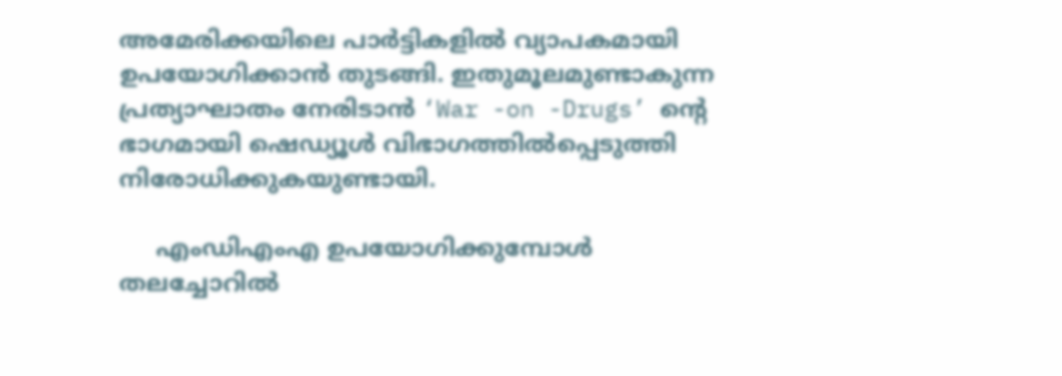അമേരിക്കയിലെ പാര്‍ട്ടികളില്‍ വ്യാപകമായി ഉപയോഗിക്കാന്‍ തുടങ്ങി. ഇതുമൂലമുണ്ടാകുന്ന പ്രത്യാഘാതം നേരിടാന്‍ ‘War -on -Drugs’ ന്‍റെ ഭാഗമായി ഷെഡ്യൂള്‍ വിഭാഗത്തില്‍പ്പെടുത്തി നിരോധിക്കുകയുണ്ടായി.

     എംഡിഎംഎ ഉപയോഗിക്കുമ്പോള്‍ തലച്ചോറില്‍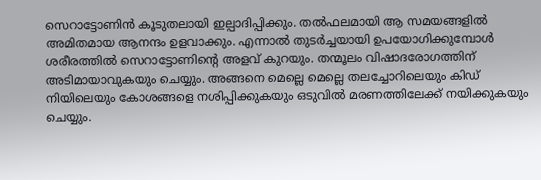സെറാട്ടോണിന്‍ കൂടുതലായി ഇല്പാദിപ്പിക്കും. തല്‍ഫലമായി ആ സമയങ്ങളില്‍ അമിതമായ ആനന്ദം ഉളവാക്കും. എന്നാല്‍ തുടര്‍ച്ചയായി ഉപയോഗിക്കുമ്പോള്‍ ശരീരത്തില്‍ സെറാട്ടോണിന്‍റെ അളവ് കുറയും. തന്മൂലം വിഷാദരോഗത്തിന് അടിമായാവുകയും ചെയ്യും. അങ്ങനെ മെല്ലെ മെല്ലെ തലച്ചോറിലെയും കിഡ് നിയിലെയും കോശങ്ങളെ നശിപ്പിക്കുകയും ഒടുവില്‍ മരണത്തിലേക്ക് നയിക്കുകയും ചെയ്യും.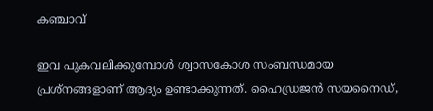കഞ്ചാവ്

ഇവ പുകവലിക്കുമ്പോള്‍ ശ്വാസകോശ സംബന്ധമായ പ്രശ്നങ്ങളാണ് ആദ്യം ഉണ്ടാക്കുന്നത്. ഹൈഡ്രജന്‍ സയനൈഡ്,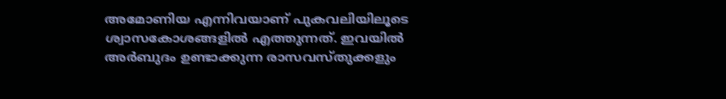അമോണിയ എന്നിവയാണ് പുകവലിയിലൂടെ ശ്വാസകോശങ്ങളില്‍ എത്തുന്നത്. ഇവയില്‍ അര്‍ബുദം ഉണ്ടാക്കുന്ന രാസവസ്തുക്കളും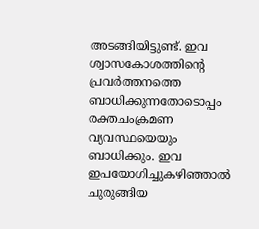അടങ്ങിയിട്ടുണ്ട്. ഇവ ശ്വാസകോശത്തിന്‍റെ പ്രവര്‍ത്തനത്തെ ബാധിക്കുന്നതോടൊപ്പം രക്തചംക്രമണ വ്യവസ്ഥയെയും ബാധിക്കും. ഇവ ഇപയോഗിച്ചുകഴിഞ്ഞാല്‍ ചുരുങ്ങിയ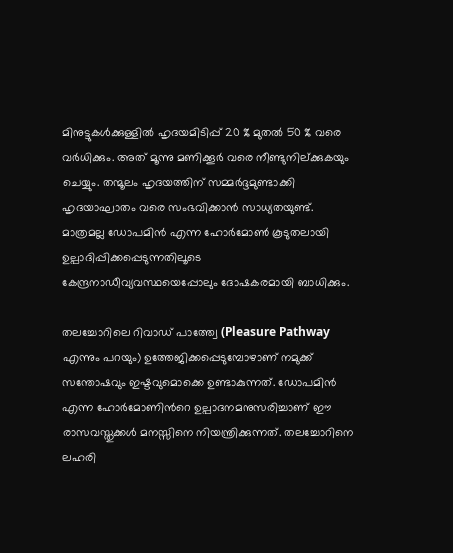മിനുട്ടുകള്‍ക്കുള്ളില്‍ ഹൃദയമിടിപ്പ് 20 % മുതല്‍ 50 % വരെ വര്‍ധിക്കും. അത് മൂന്നു മണിക്കൂര്‍ വരെ നീണ്ടുനില്ക്കുകയും ചെയ്യും. തന്മൂലം ഹൃദയത്തിന് സമ്മര്‍ദ്ദമുണ്ടാക്കി ഹൃദയാഘാതം വരെ സംഭവിക്കാന്‍ സാധ്യതയുണ്ട്. മാത്രമല്ല ഡോപമിന്‍ എന്ന ഹോര്‍മോണ്‍ കൂടുതലായി ഉല്പാദിപ്പിക്കപ്പെടുന്നതിലൂടെ കേന്ദ്രനാഡീവ്യവസ്ഥയെപ്പോലും ദോഷകരമായി ബാധിക്കും.

തലച്ചോറിലെ റിവാഡ് പാത്ത്വേ (Pleasure Pathway എന്നും പറയും) ഉത്തേജിക്കപ്പെടുമ്പോഴാണ് നമുക്ക് സന്തോഷവും ഇഷ്ടവുമൊക്കെ ഉണ്ടാകുന്നത്. ഡോപമിന്‍ എന്ന ഹോര്‍മോണിന്‍റെ ഉല്പാദനമനുസരിച്ചാണ് ഈ രാസവസ്തുക്കള്‍ മനസ്സിനെ നിയന്ത്രിക്കുന്നത്. തലച്ചോറിനെ ലഹരി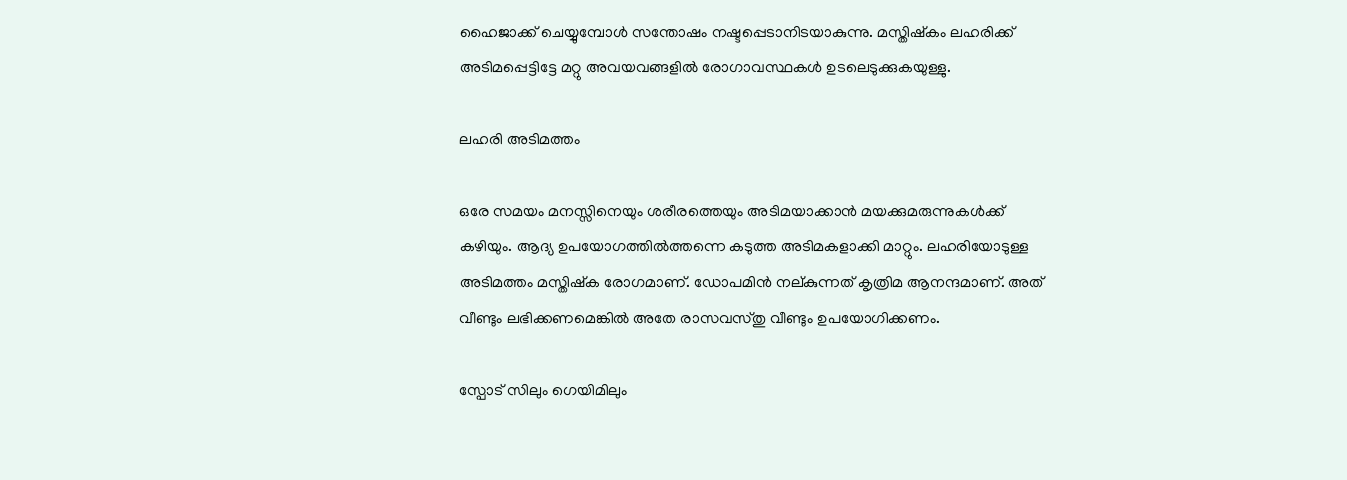ഹൈജാക്ക് ചെയ്യുമ്പോള്‍ സന്തോഷം നഷ്ടപ്പെടാനിടയാകുന്നു. മസ്തിഷ്കം ലഹരിക്ക് അടിമപ്പെട്ടിട്ടേ മറ്റു അവയവങ്ങളില്‍ രോഗാവസ്ഥകള്‍ ഉടലെടുക്കുകയുള്ളു.

ലഹരി അടിമത്തം

ഒരേ സമയം മനസ്സിനെയും ശരീരത്തെയും അടിമയാക്കാന്‍ മയക്കുമരുന്നുകള്‍ക്ക് കഴിയും. ആദ്യ ഉപയോഗത്തില്‍ത്തന്നെ കടുത്ത അടിമകളാക്കി മാറ്റും. ലഹരിയോടുള്ള അടിമത്തം മസ്തിഷ്ക രോഗമാണ്. ഡോപമിന്‍ നല്കുന്നത് കൃത്രിമ ആനന്ദമാണ്. അത് വീണ്ടും ലഭിക്കണമെങ്കില്‍ അതേ രാസവസ്തു വീണ്ടും ഉപയോഗിക്കണം.

സ്പോട് സിലും ഗെയിമിലും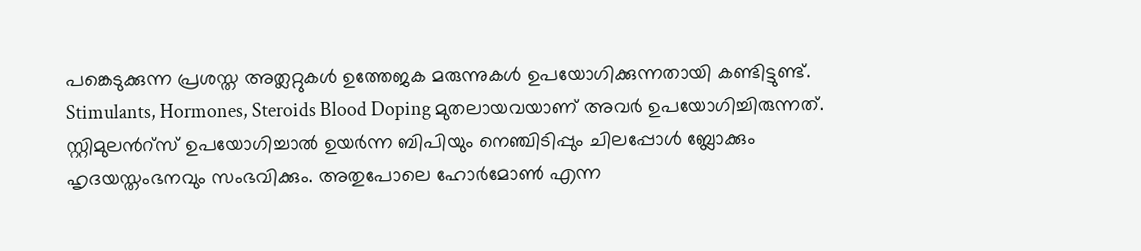പങ്കെടുക്കുന്ന പ്രശസ്ത അത്ലറ്റുകള്‍ ഉത്തേജക മരുന്നുകള്‍ ഉപയോഗിക്കുന്നതായി കണ്ടിട്ടുണ്ട്. Stimulants, Hormones, Steroids Blood Doping മുതലായവയാണ് അവര്‍ ഉപയോഗിച്ചിരുന്നത്. സ്റ്റിമുലന്‍റ്സ് ഉപയോഗിച്ചാല്‍ ഉയര്‍ന്ന ബിപിയും നെഞ്ചിടിപ്പും ചിലപ്പോള്‍ ബ്ലോക്കും ഹൃദയസ്തംഭനവും സംഭവിക്കും. അതുപോലെ ഹോര്‍മോണ്‍ എന്ന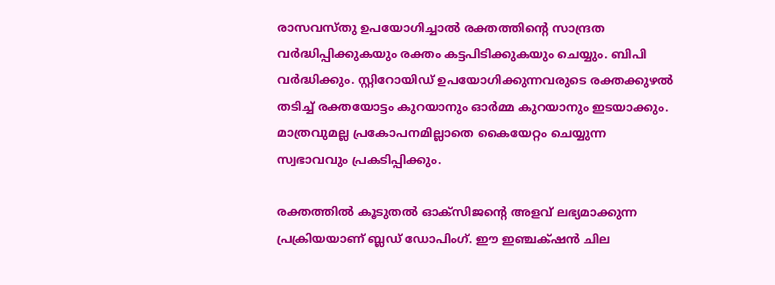രാസവസ്തു ഉപയോഗിച്ചാല്‍ രക്തത്തിന്‍റെ സാന്ദ്രത വര്‍ദ്ധിപ്പിക്കുകയും രക്തം കട്ടപിടിക്കുകയും ചെയ്യും. ബിപി വര്‍ദ്ധിക്കും. സ്റ്റിറോയിഡ് ഉപയോഗിക്കുന്നവരുടെ രക്തക്കുഴല്‍ തടിച്ച് രക്തയോട്ടം കുറയാനും ഓര്‍മ്മ കുറയാനും ഇടയാക്കും. മാത്രവുമല്ല പ്രകോപനമില്ലാതെ കൈയേറ്റം ചെയ്യുന്ന സ്വഭാവവും പ്രകടിപ്പിക്കും.

രക്തത്തില്‍ കൂടുതല്‍ ഓക്സിജന്‍റെ അളവ് ലഭ്യമാക്കുന്ന പ്രക്രിയയാണ് ബ്ലഡ് ഡോപിംഗ്. ഈ ഇ‍ഞ്ചക്‍ഷന്‍ ചില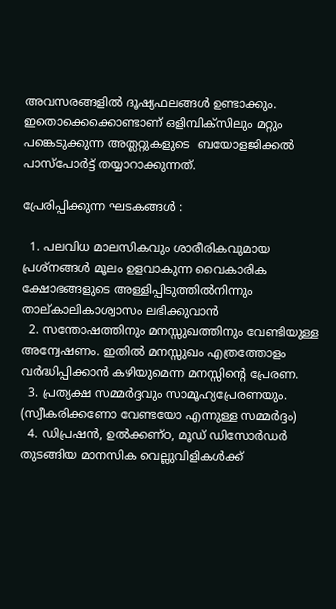അവസരങ്ങളില്‍ ദൂഷ്യഫലങ്ങള്‍ ഉണ്ടാക്കും. ഇതൊക്കെക്കൊണ്ടാണ് ഒളിമ്പിക്സിലും മറ്റും പങ്കെടുക്കുന്ന അത്ലറ്റുകളുടെ  ബയോളജിക്കൽ പാസ്പോര്‍ട്ട് തയ്യാറാക്കുന്നത്.

പ്രേരിപ്പിക്കുന്ന ഘടകങ്ങള്‍ :

  1. പലവിധ മാലസികവും ശാരീരികവുമായ പ്രശ്നങ്ങള്‍ മൂലം ഉളവാകുന്ന വൈകാരിക ക്ഷോഭങ്ങളുടെ അള്ളിപ്പിടുത്തില്‍നിന്നും താല്കാലികാശ്വാസം ലഭിക്കുവാന്‍
  2. സന്തോഷത്തിനും മനസ്സുഖത്തിനും വേണ്ടിയുള്ള അന്വേഷണം. ഇതില്‍ മനസ്സുഖം എത്രത്തോളം വര്‍ദ്ധിപ്പിക്കാന്‍ കഴിയുമെന്ന മനസ്സിന്‍റെ പ്രേരണ.
  3. പ്രത്യക്ഷ സമ്മര്‍ദ്ദവും സാമൂഹ്യപ്രേരണയും. (സ്വീകരിക്കണോ വേണ്ടയോ എന്നുള്ള സമ്മര്‍ദ്ദം)
  4. ഡിപ്രഷന്‍, ഉല്‍ക്കണ്ഠ, മൂഡ് ഡിസോര്‍ഡര്‍ തുടങ്ങിയ മാനസിക വെല്ലുവിളികള്‍ക്ക്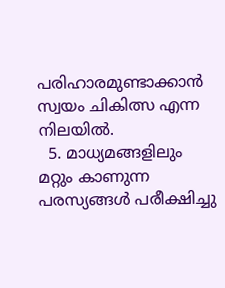പരിഹാരമുണ്ടാക്കാന്‍ സ്വയം ചികിത്സ എന്ന നിലയില്‍.
  5. മാധ്യമങ്ങളിലും മറ്റും കാണുന്ന പരസ്യങ്ങള്‍ പരീക്ഷിച്ചു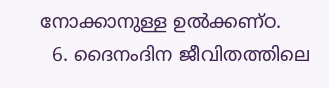നോക്കാനുള്ള ഉല്‍ക്കണ്ഠ.
  6. ദൈനംദിന ജീവിതത്തിലെ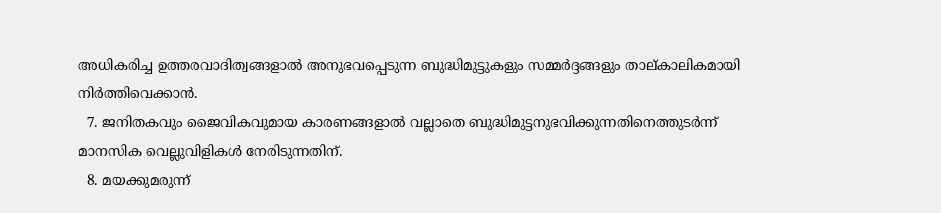അധികരിച്ച ഉത്തരവാദിത്വങ്ങളാല്‍ അനുഭവപ്പെടുന്ന ബുദ്ധിമുട്ടുകളും സമ്മര്‍ദ്ദങ്ങളും താല്കാലികമായി നിര്‍ത്തിവെക്കാന്‍.
  7. ജനിതകവും ജൈവികവുമായ കാരണങ്ങളാല്‍ വല്ലാതെ ബുദ്ധിമുട്ടനുഭവിക്കുന്നതിനെത്തുടര്‍ന്ന് മാനസിക വെല്ലുവിളികള്‍ നേരിടുന്നതിന്.
  8. മയക്കുമരുന്ന്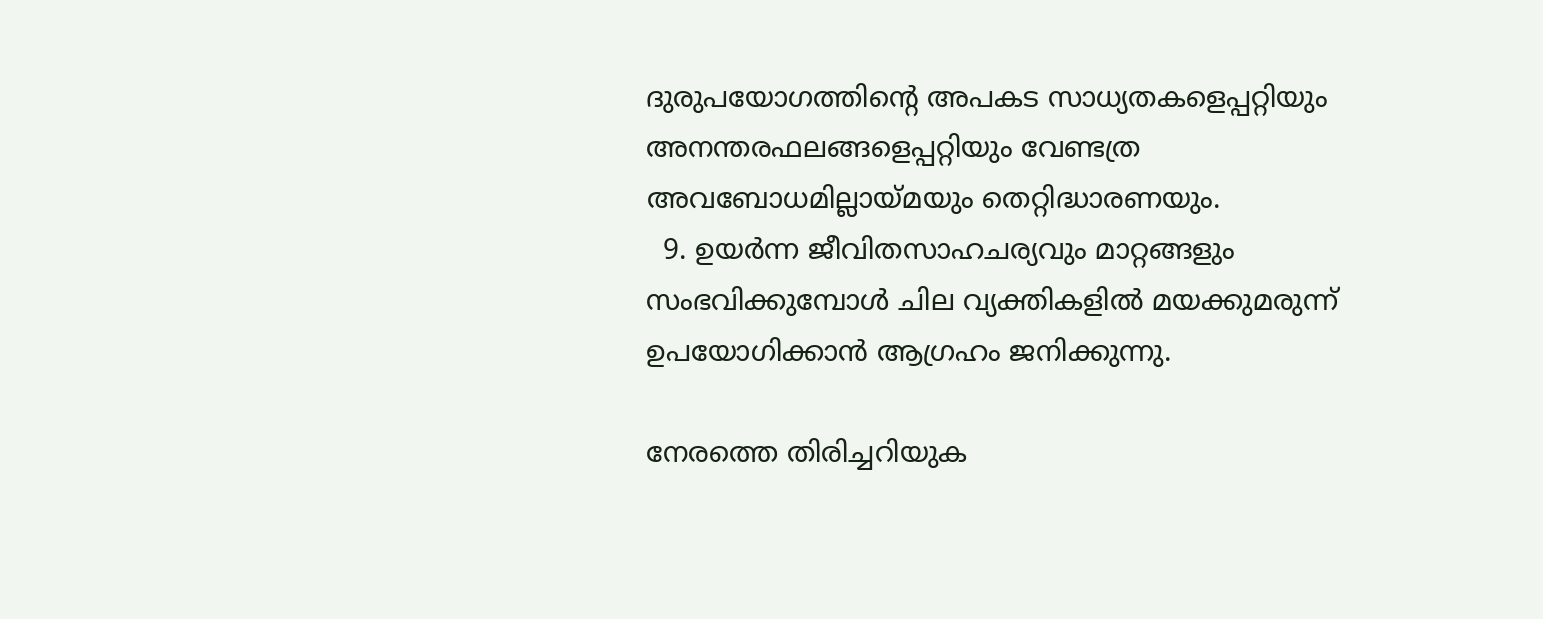ദുരുപയോഗത്തിന്‍റെ അപകട സാധ്യതകളെപ്പറ്റിയും അനന്തരഫലങ്ങളെപ്പറ്റിയും വേണ്ടത്ര അവബോധമില്ലായ്മയും തെറ്റിദ്ധാരണയും.
  9. ഉയര്‍ന്ന ജീവിതസാഹചര്യവും മാറ്റങ്ങളും സംഭവിക്കുമ്പോള്‍ ചില വ്യക്തികളില്‍ മയക്കുമരുന്ന് ഉപയോഗിക്കാന്‍ ആഗ്രഹം ജനിക്കുന്നു.

നേരത്തെ തിരിച്ചറിയുക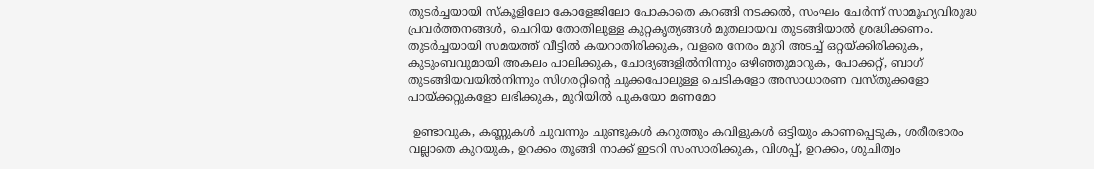തുടര്‍ച്ചയായി സ്കൂളിലോ കോളേജിലോ പോകാതെ കറങ്ങി നടക്കല്‍, സംഘം ചേര്‍ന്ന് സാമൂഹ്യവിരുദ്ധ പ്രവര്‍ത്തനങ്ങള്‍, ചെറിയ തോതിലുള്ള കുറ്റകൃത്യങ്ങള്‍ മുതലായവ തുടങ്ങിയാല്‍ ശ്രദ്ധിക്കണം. തുടര്‍ച്ചയായി സമയത്ത് വീട്ടില്‍ കയറാതിരിക്കുക, വളരെ നേരം മുറി അടച്ച് ഒറ്റയ്ക്കിരിക്കുക, കുടുംബവുമായി അകലം പാലിക്കുക, ചോദ്യങ്ങളില്‍നിന്നും ഒഴിഞ്ഞുമാറുക, പോക്കറ്റ്, ബാഗ് തുടങ്ങിയവയില്‍നിന്നും സിഗരറ്റിന്‍റെ ചുക്കപോലുള്ള ചെടികളോ അസാധാരണ വസ്തുക്കളോ പായ്ക്കറ്റുകളോ ലഭിക്കുക, മുറിയില്‍ പുകയോ മണമോ

 ഉണ്ടാവുക, കണ്ണുകള്‍ ചുവന്നും ചുണ്ടുകള്‍ കറുത്തും കവിളുകള്‍ ഒട്ടിയും കാണപ്പെടുക, ശരീരഭാരം വല്ലാതെ കുറയുക, ഉറക്കം തൂങ്ങി നാക്ക് ഇടറി സംസാരിക്കുക, വിശപ്പ്, ഉറക്കം, ശുചിത്വം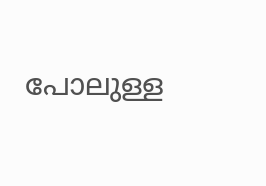പോലുള്ള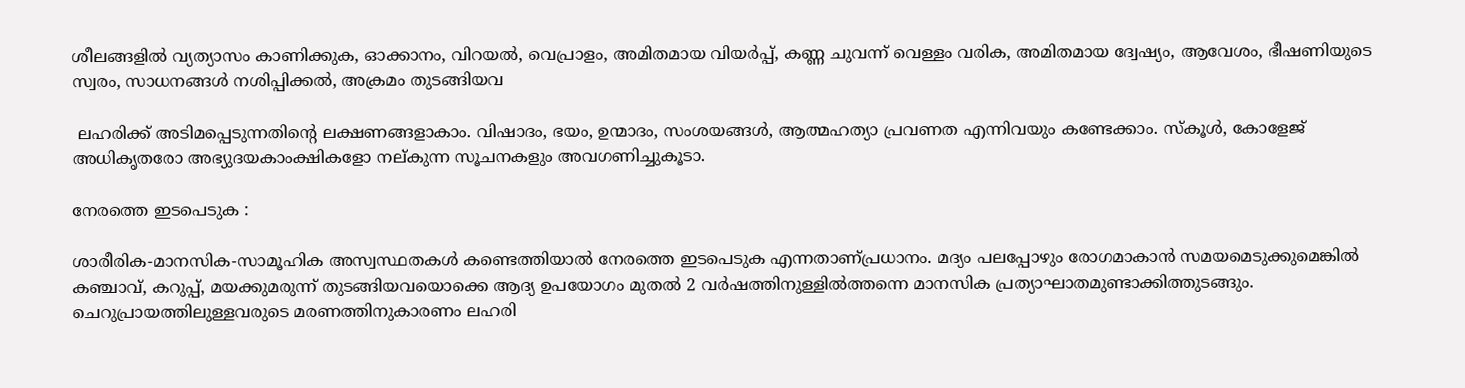ശീലങ്ങളില്‍ വ്യത്യാസം കാണിക്കുക, ഓക്കാനം, വിറയല്‍, വെപ്രാളം, അമിതമായ വിയര്‍പ്പ്, കണ്ണ ചുവന്ന് വെള്ളം വരിക, അമിതമായ ദ്വേഷ്യം, ആവേശം, ഭീഷണിയുടെ സ്വരം, സാധനങ്ങള്‍ നശിപ്പിക്കല്‍, അക്രമം തുടങ്ങിയവ

 ലഹരിക്ക് അടിമപ്പെടുന്നതിന്‍റെ ലക്ഷണങ്ങളാകാം. വിഷാദം, ഭയം, ഉന്മാദം, സംശയങ്ങള്‍, ആത്മഹത്യാ പ്രവണത എന്നിവയും കണ്ടേക്കാം. സ്കൂള്‍, കോളേജ് അധികൃതരോ അഭ്യുദയകാംക്ഷികളോ നല്കുന്ന സൂചനകളും അവഗണിച്ചുകൂടാ.

നേരത്തെ ഇടപെടുക :

ശാരീരിക-മാനസിക-സാമൂഹിക അസ്വസ്ഥതകള്‍ കണ്ടെത്തിയാല്‍ നേരത്തെ ഇടപെടുക എന്നതാണ്പ്രധാനം. മദ്യം പലപ്പോഴും രോഗമാകാന്‍ സമയമെടുക്കുമെങ്കില്‍ കഞ്ചാവ്, കറുപ്പ്, മയക്കുമരുന്ന് തുടങ്ങിയവയൊക്കെ ആദ്യ ഉപയോഗം മുതല്‍ 2 വര്‍ഷത്തിനുള്ളില്‍ത്തന്നെ മാനസിക പ്രത്യാഘാതമുണ്ടാക്കിത്തുടങ്ങും. ചെറുപ്രായത്തിലുള്ളവരുടെ മരണത്തിനുകാരണം ലഹരി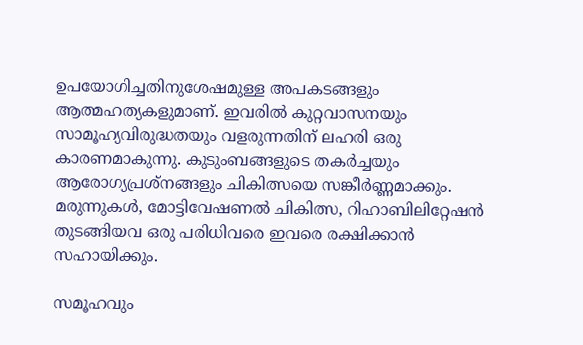ഉപയോഗിച്ചതിനുശേഷമുള്ള അപകടങ്ങളും ആത്മഹത്യകളുമാണ്. ഇവരില്‍ കുറ്റവാസനയും സാമൂഹ്യവിരുദ്ധതയും വളരുന്നതിന് ലഹരി ഒരു കാരണമാകുന്നു. കുടുംബങ്ങളുടെ തകര്‍ച്ചയും ആരോഗ്യപ്രശ്നങ്ങളും ചികിത്സയെ സങ്കീര്‍ണ്ണമാക്കും. മരുന്നുകള്‍, മോട്ടിവേഷണല്‍ ചികിത്സ, റിഹാബിലിറ്റേഷന്‍ തുടങ്ങിയവ ഒരു പരിധിവരെ ഇവരെ രക്ഷിക്കാന്‍ സഹായിക്കും.

സമൂഹവും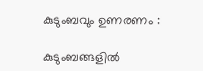കുടുംബവും ഉണരണം :

കുടുംബങ്ങളില്‍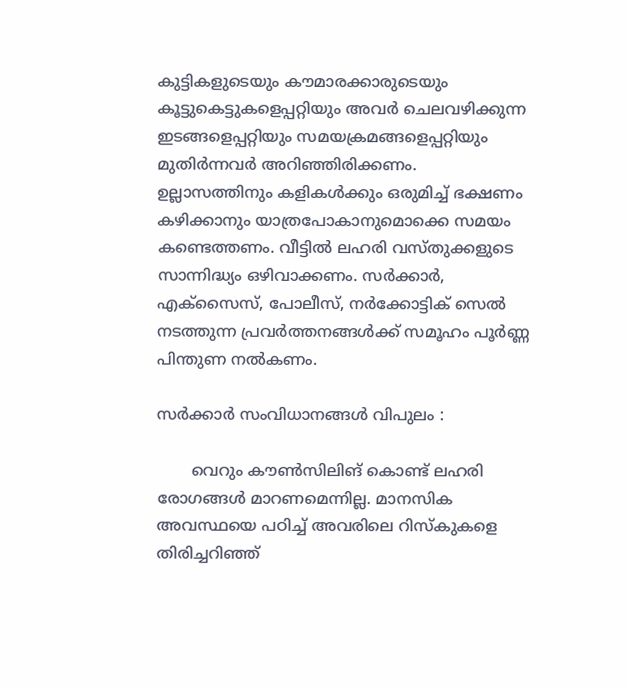കുട്ടികളുടെയും കൗമാരക്കാരുടെയും കൂട്ടുകെട്ടുകളെപ്പറ്റിയും അവര്‍ ചെലവഴിക്കുന്ന ഇടങ്ങളെപ്പറ്റിയും സമയക്രമങ്ങളെപ്പറ്റിയും മുതിര്‍ന്നവര്‍ അറിഞ്ഞിരിക്കണം. ഉല്ലാസത്തിനും കളികള്‍ക്കും ഒരുമിച്ച് ഭക്ഷണം കഴിക്കാനും യാത്രപോകാനുമൊക്കെ സമയം കണ്ടെത്തണം. വീട്ടില്‍ ലഹരി വസ്തുക്കളുടെ സാന്നിദ്ധ്യം ഒഴിവാക്കണം. സര്‍ക്കാര്‍, എക്സൈസ്, പോലീസ്, നര്‍ക്കോട്ടിക്‍ സെല്‍ നടത്തുന്ന പ്രവര്‍ത്തനങ്ങള്‍ക്ക് സമൂഹം പൂര്‍ണ്ണ പിന്തുണ നല്‍കണം.

സര്‍ക്കാര്‍ സംവിധാനങ്ങള്‍ വിപുലം :

       വെറും കൗണ്‍സിലിങ് കൊണ്ട് ലഹരി രോഗങ്ങള്‍ മാറണമെന്നില്ല. മാനസിക അവസ്ഥയെ പഠിച്ച് അവരിലെ റിസ്കുകളെ തിരിച്ചറിഞ്ഞ്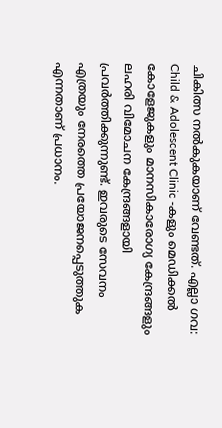ചികിത്സ നല്‍കുകയാണ് വേണ്ടത്. എല്ലാ ഗവ: Child & Adolescent Clinic -കളും മെഡിക്കല്‍ കോളേജുകളും മാനസികാരോഗ്യ കേന്ദ്രങ്ങളും ലഹരി വിമോചന കേന്ദ്രങ്ങളായി പ്രവര്‍ത്തിക്കുന്നുണ്ട്. ഇവരുടെ സേവനം എത്രയും നേരത്തെ പ്രയോജനപ്പെടുത്തുക എന്നതാണ് പ്രധാനം.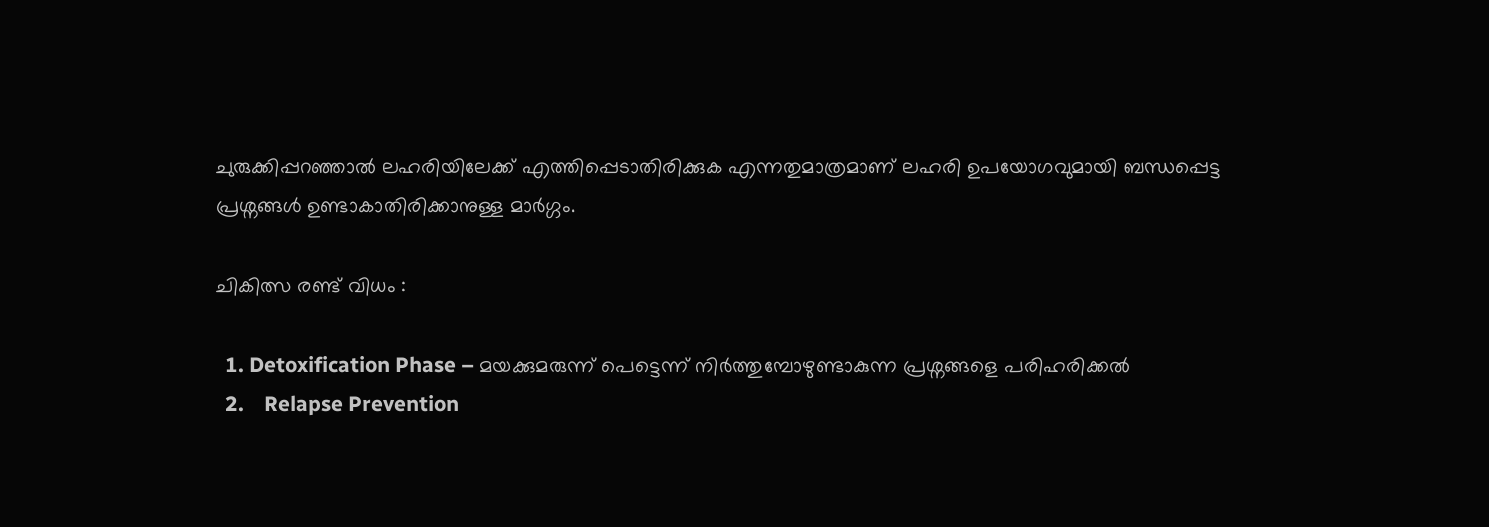ചുരുക്കിപ്പറഞ്ഞാല്‍ ലഹരിയിലേക്ക് എത്തിപ്പെടാതിരിക്കുക എന്നതുമാത്രമാണ് ലഹരി ഉപയോഗവുമായി ബന്ധപ്പെട്ട പ്രശ്നങ്ങള്‍ ഉണ്ടാകാതിരിക്കാനുള്ള മാര്‍ഗ്ഗം.

ചികിത്സ രണ്ട് വിധം :

  1. Detoxification Phase – മയക്കുമരുന്ന് പെട്ടെന്ന് നിര്‍ത്തുമ്പോഴുണ്ടാകുന്ന പ്രശ്നങ്ങളെ പരിഹരിക്കല്‍
  2.    Relapse Prevention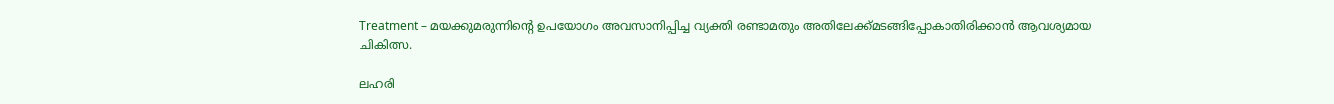Treatment – മയക്കുമരുന്നിന്‍റെ ഉപയോഗം അവസാനിപ്പിച്ച വ്യക്തി രണ്ടാമതും അതിലേക്ക്മടങ്ങിപ്പോകാതിരിക്കാന്‍ ആവശ്യമായ ചികിത്സ.

ലഹരി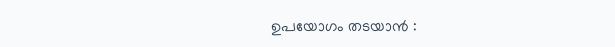ഉപയോഗം തടയാന്‍ :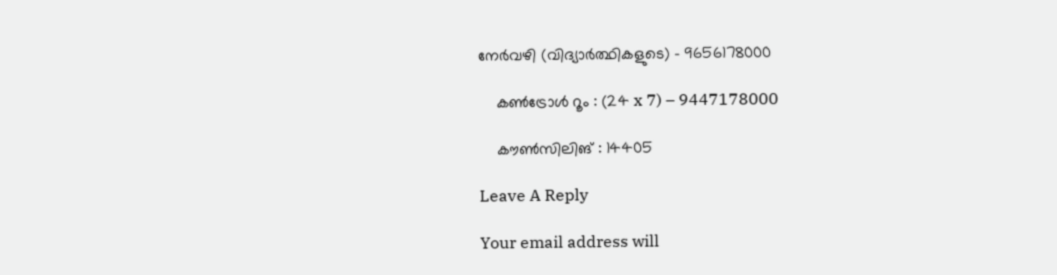നേര്‍വഴി (വിദ്യാര്‍ത്ഥികളുടെ) – 9656178000

    കണ്‍ട്രോള്‍ റൂം : (24 x 7) – 9447178000

    കൗണ്‍സിലിങ് : 14405

Leave A Reply

Your email address will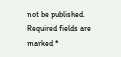not be published. Required fields are marked *